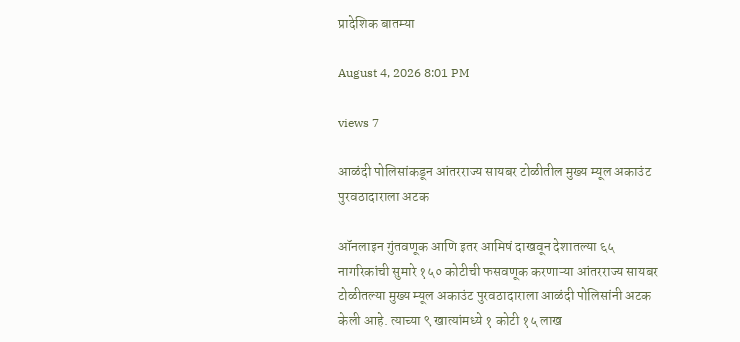प्रादेशिक बातम्या

August 4, 2026 8:01 PM

views 7

आळंदी पोलिसांकडून आंतरराज्य सायबर टोळीतील मुख्य म्यूल अकाउंट पुरवठादाराला अटक

ऑनलाइन गुंतवणूक आणि इतर आमिषं दाखवून देशातल्या ६५ नागरिकांची सुमारे १५० कोटीची फसवणूक करणाऱ्या आंतरराज्य सायबर टोळीतल्या मुख्य म्यूल अकाउंट पुरवठादाराला आळंदी पोलिसांनी अटक केली आहे. त्याच्या ९ खात्यांमध्ये १ कोटी १५ लाख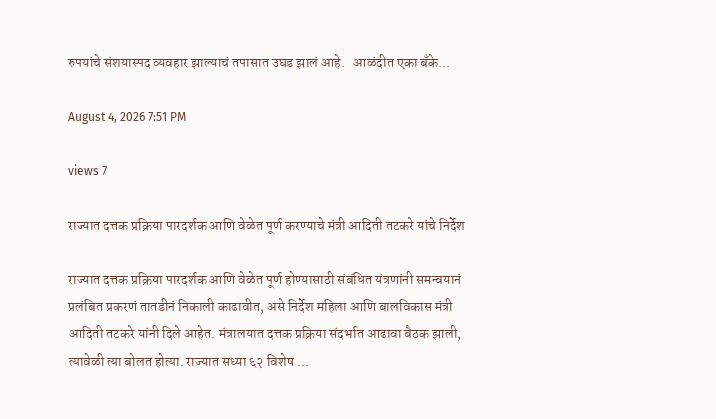रुपयांचे संशयास्पद व्यवहार झाल्याचं तपासात उघड झालं आहे.   आळंदीत एका बँके...

August 4, 2026 7:51 PM

views 7

राज्यात दत्तक प्रक्रिया पारदर्शक आणि वेळेत पूर्ण करण्याचे मंत्री आदिती तटकरे यांचे निर्देश

राज्यात दत्तक प्रक्रिया पारदर्शक आणि वेळेत पूर्ण होण्यासाठी संबंधित यंत्रणांनी समन्वयानं प्रलंबित प्रकरणं तातडीनं निकाली काढावीत, असे निर्देश महिला आणि बालविकास मंत्री आदिती तटकरे यांनी दिले आहेत. मंत्रालयात दत्तक प्रक्रिया संदर्भात आढावा बैठक झाली, त्यावेळी त्या बोलत होत्या. राज्यात सध्या ६२ विशेष ...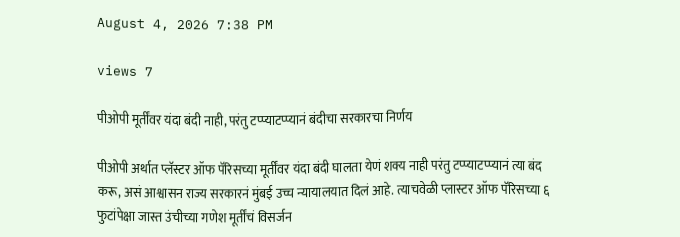August 4, 2026 7:38 PM

views 7

पीओपी मूर्तींवर यंदा बंदी नाही, परंतु टप्प्याटप्प्यानं बंदीचा सरकारचा निर्णय

पीओपी अर्थात प्लॅस्टर ऑफ पॅरिसच्या मूर्तींवर यंदा बंदी घालता येणं शक्य नाही परंतु टप्प्याटप्प्यानं त्या बंद करू, असं आश्वासन राज्य सरकारनं मुंबई उच्च न्यायालयात दिलं आहे. त्याचवेळी प्लास्टर ऑफ पॅरिसच्या ६ फुटांपेक्षा जास्त उंचीच्या गणेश मूर्तींचं विसर्जन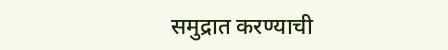समुद्रात करण्याची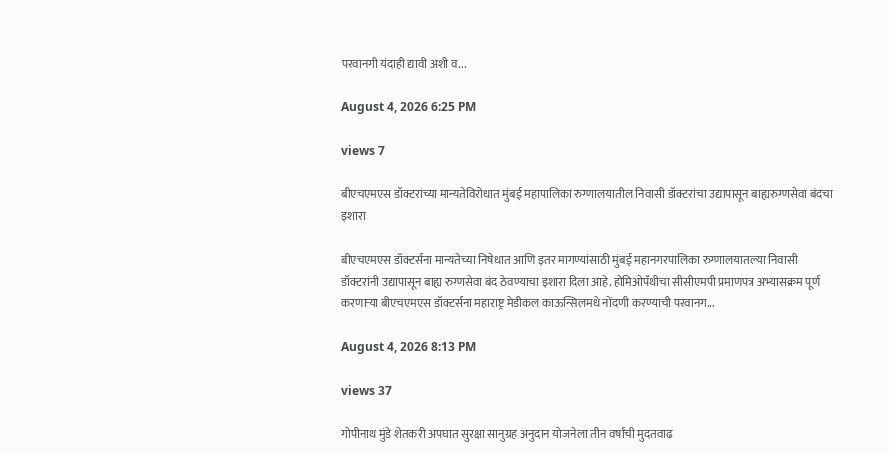परवानगी यंदाही द्यावी अशी व...

August 4, 2026 6:25 PM

views 7

बीएचएमएस डॉक्टरांच्या मान्यतेविरोधात मुंबई महापालिका रुग्णालयातील निवासी डॉक्टरांचा उद्यापासून बाह्यरुग्णसेवा बंदचा इशारा

बीएचएमएस डॉक्टर्सना मान्यतेच्या निषेधात आणि इतर मागण्यांसाठी मुंबई महानगरपालिका रुग्णालयातल्या निवासी डॉक्टरांनी उद्यापासून बाह्य रुग्णसेवा बंद ठेवण्याचा इशारा दिला आहे. होमिओपॅथीचा सीसीएमपी प्रमाणपत्र अभ्यासक्रम पूर्ण करणाऱ्या बीएचएमएस डॉक्टर्सना महाराष्ट्र मेडीकल काऊन्सिलमधे नोंदणी करण्याची परवानग...

August 4, 2026 8:13 PM

views 37

गोपीनाथ मुंडे शेतकरी अपघात सुरक्षा सानुग्रह अनुदान योजनेला तीन वर्षांची मुदतवाढ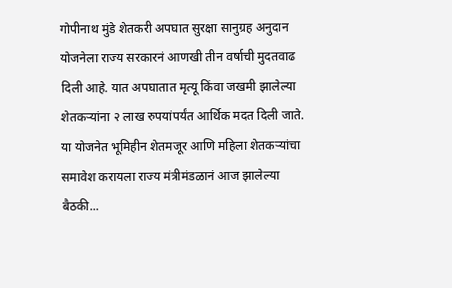गोपीनाथ मुंडे शेतकरी अपघात सुरक्षा सानुग्रह अनुदान योजनेला राज्य सरकारनं आणखी तीन वर्षाची मुदतवाढ दिली आहे. यात अपघातात मृत्यू किंवा जखमी झालेल्या शेतकऱ्यांना २ लाख रुपयांपर्यंत आर्थिक मदत दिली जाते. या योजनेत भूमिहीन शेतमजूर आणि महिला शेतकऱ्यांचा समावेश करायला राज्य मंत्रीमंडळानं आज झालेल्या बैठकी...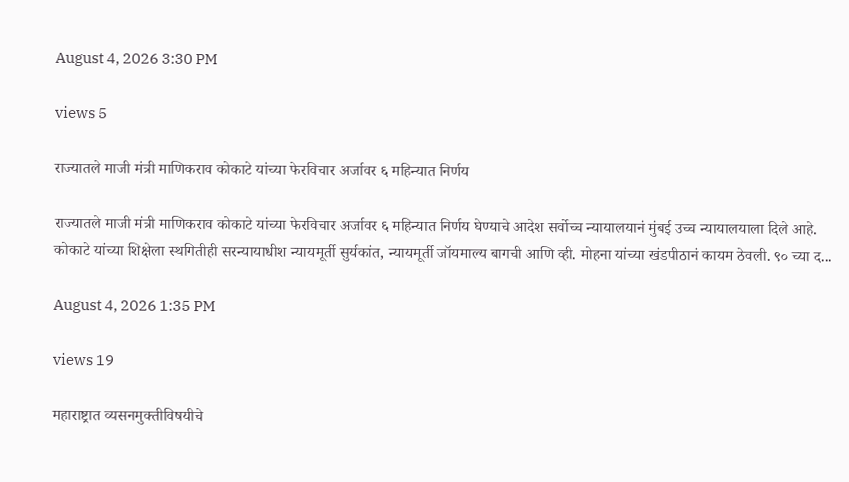August 4, 2026 3:30 PM

views 5

राज्यातले माजी मंत्री माणिकराव कोकाटे यांच्या फेरविचार अर्जावर ६ महिन्यात निर्णय

राज्यातले माजी मंत्री माणिकराव कोकाटे यांच्या फेरविचार अर्जावर ६ महिन्यात निर्णय घेण्याचे आदेश सर्वोच्च न्यायालयानं मुंबई उच्च न्यायालयाला दिले आहे. कोकाटे यांच्या शिक्षेला स्थगितीही सरन्यायाधीश न्यायमूर्ती सुर्यकांत, न्यायमूर्ती जॉयमाल्य बागची आणि व्ही. मोहना यांच्या खंडपीठानं कायम ठेवली. ९० च्या द...

August 4, 2026 1:35 PM

views 19

महाराष्ट्रात व्यसनमुक्तीविषयीचे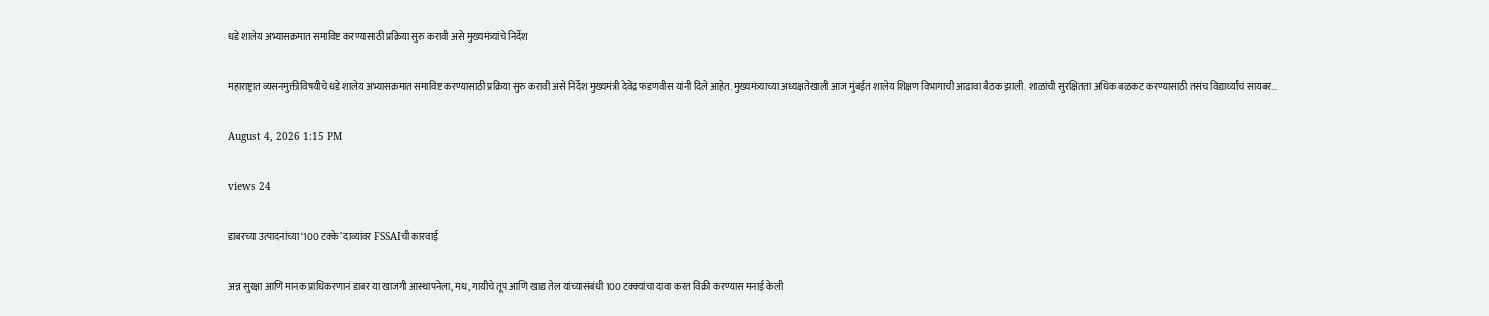धडे शालेय अभ्यासक्रमात समाविष्ट करण्यासाठी प्रक्रिया सुरु करावी असे मुख्यमंत्र्यांचे निर्देश

महाराष्ट्रात व्यसनमुक्तीविषयीचे धडे शालेय अभ्यासक्रमात समाविष्ट करण्यासाठी प्रक्रिया सुरु करावी असे निर्देश मुख्यमंत्री देवेंद्र फडणवीस यांनी दिले आहेत. मुख्यमंत्र्याच्या अध्यक्षतेखाली आज मुंबईत शालेय शिक्षण विभागाची आढावा बैठक झाली. शाळांची सुरक्षितता अधिक बळकट करण्यासाठी तसंच विद्यार्थ्यांचं सायबर...

August 4, 2026 1:15 PM

views 24

डाबरच्या उत्पादनांच्या ‘100 टक्के’ दाव्यांवर FSSAIची कारवाई

अन्न सुरक्षा आणि मानक प्राधिकरणानं डाबर या खाजगी आस्थापनेला, मध, गायीचे तूप आणि खाद्य तेल यांच्यासंबंधी 100 टक्क्यांचा दावा करत विक्री करण्यास मनाई केली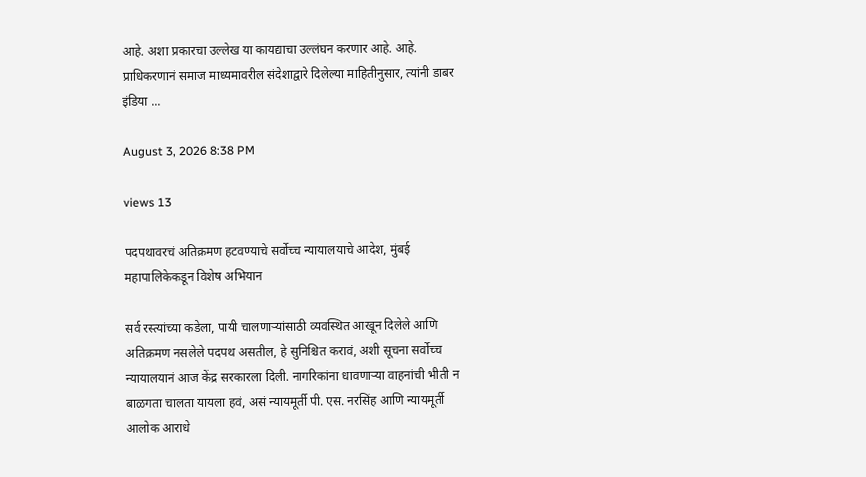आहे. अशा प्रकारचा उल्लेख या कायद्याचा उल्लंघन करणार आहे. आहे. प्राधिकरणानं समाज माध्यमावरील संदेशाद्वारे दिलेल्या माहितीनुसार, त्यांनी डाबर इंडिया ...

August 3, 2026 8:38 PM

views 13

पदपथावरचं अतिक्रमण हटवण्याचे सर्वोच्च न्यायालयाचे आदेश, मुंबई महापालिकेकडून विशेष अभियान

सर्व रस्त्यांच्या कडेला, पायी चालणाऱ्यांसाठी व्यवस्थित आखून दिलेले आणि अतिक्रमण नसलेले पदपथ असतील, हे सुनिश्चित करावं, अशी सूचना सर्वोच्च न्यायालयानं आज केंद्र सरकारला दिली. नागरिकांना धावणाऱ्या वाहनांची भीती न बाळगता चालता यायला हवं, असं न्यायमूर्ती पी. एस. नरसिंह आणि न्यायमूर्ती आलोक आराधे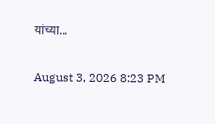यांच्या...

August 3, 2026 8:23 PM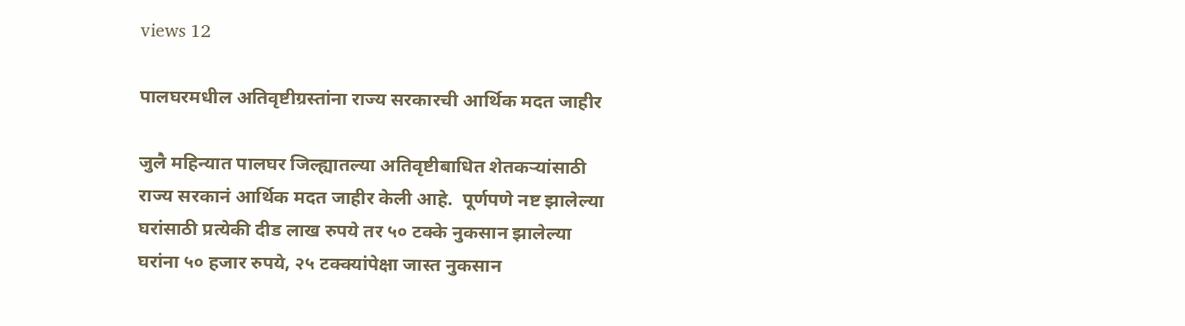views 12

पालघरमधील अतिवृष्टीग्रस्तांना राज्य सरकारची आर्थिक मदत जाहीर

जुलै महिन्यात पालघर जिल्ह्यातल्या अतिवृष्टीबाधित शेतकऱ्यांसाठी राज्य सरकानं आर्थिक मदत जाहीर केली आहे.  पूर्णपणे नष्ट झालेल्या घरांसाठी प्रत्येकी दीड लाख रुपये तर ५० टक्के नुकसान झालेल्या घरांना ५० हजार रुपये, २५ टक्क्यांपेक्षा जास्त नुकसान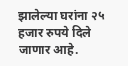झालेल्या घरांना २५ हजार रुपये दिले जाणार आहे.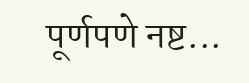पूर्णपणे नष्ट...